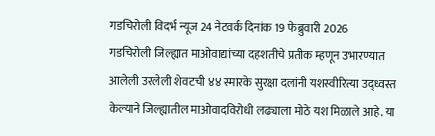गडचिरोली विदर्भ न्यूज 24 नेटवर्क दिनांक 19 फेब्रुवारी 2026
गडचिरोली जिल्ह्यात माओवाद्यांच्या दहशतीचे प्रतीक म्हणून उभारण्यात आलेली उरलेली शेवटची ४४ स्मारके सुरक्षा दलांनी यशस्वीरित्या उद्ध्वस्त केल्याने जिल्ह्यातील माओवादविरोधी लढ्याला मोठे यश मिळाले आहे. या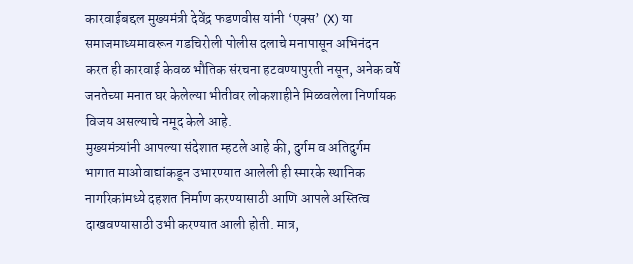कारवाईबद्दल मुख्यमंत्री देवेंद्र फडणवीस यांनी ‘एक्स’ (X) या समाजमाध्यमावरून गडचिरोली पोलीस दलाचे मनापासून अभिनंदन करत ही कारवाई केवळ भौतिक संरचना हटवण्यापुरती नसून, अनेक वर्षे जनतेच्या मनात घर केलेल्या भीतीवर लोकशाहीने मिळवलेला निर्णायक विजय असल्याचे नमूद केले आहे.
मुख्यमंत्र्यांनी आपल्या संदेशात म्हटले आहे की, दुर्गम व अतिदुर्गम भागात माओवाद्यांकडून उभारण्यात आलेली ही स्मारके स्थानिक नागरिकांमध्ये दहशत निर्माण करण्यासाठी आणि आपले अस्तित्व दाखवण्यासाठी उभी करण्यात आली होती. मात्र,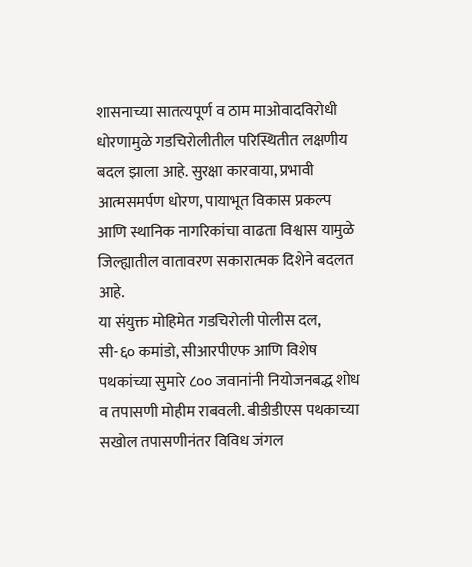शासनाच्या सातत्यपूर्ण व ठाम माओवादविरोधी धोरणामुळे गडचिरोलीतील परिस्थितीत लक्षणीय बदल झाला आहे. सुरक्षा कारवाया, प्रभावी आत्मसमर्पण धोरण, पायाभूत विकास प्रकल्प आणि स्थानिक नागरिकांचा वाढता विश्वास यामुळे जिल्ह्यातील वातावरण सकारात्मक दिशेने बदलत आहे.
या संयुक्त मोहिमेत गडचिरोली पोलीस दल, सी-६० कमांडो, सीआरपीएफ आणि विशेष पथकांच्या सुमारे ८०० जवानांनी नियोजनबद्ध शोध व तपासणी मोहीम राबवली. बीडीडीएस पथकाच्या सखोल तपासणीनंतर विविध जंगल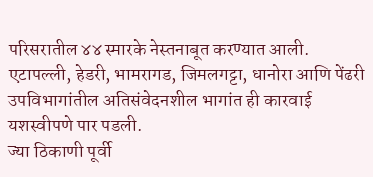परिसरातील ४४ स्मारके नेस्तनाबूत करण्यात आली. एटापल्ली, हेडरी, भामरागड, जिमलगट्टा, धानोरा आणि पेंढरी उपविभागांतील अतिसंवेदनशील भागांत ही कारवाई यशस्वीपणे पार पडली.
ज्या ठिकाणी पूर्वी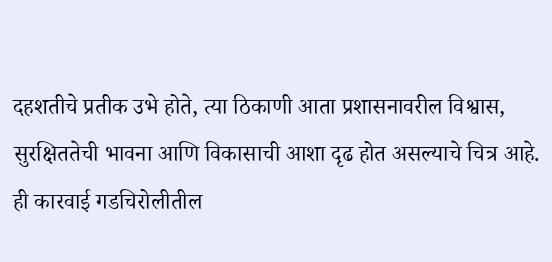दहशतीचे प्रतीक उभे होते, त्या ठिकाणी आता प्रशासनावरील विश्वास, सुरक्षिततेची भावना आणि विकासाची आशा दृढ होत असल्याचे चित्र आहे. ही कारवाई गडचिरोलीतील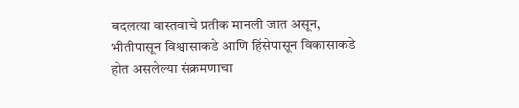बदलत्या वास्तवाचे प्रतीक मानली जात असून, भीतीपासून विश्वासाकडे आणि हिंसेपासून विकासाकडे होत असलेल्या संक्रमणाचा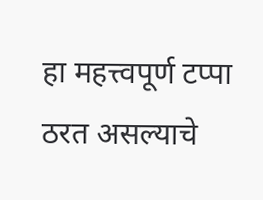हा महत्त्वपूर्ण टप्पा ठरत असल्याचे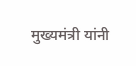मुख्यमंत्री यांनी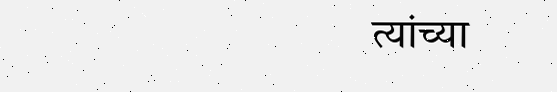त्यांच्या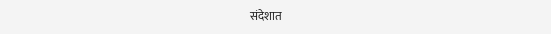संदेशात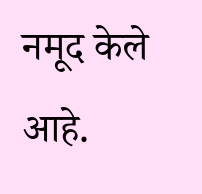नमूद केले आहे.